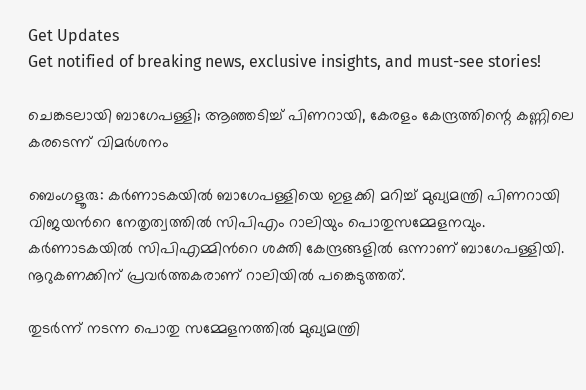Get Updates
Get notified of breaking news, exclusive insights, and must-see stories!

ചെങ്കടലായി ബാഗേപള്ളി; ആഞ്ഞടിച്ച് പിണറായി, കേരളം കേന്ദ്രത്തിന്റെ കണ്ണിലെ കരടെന്ന് വിമർശനം

ബെംഗളൂരു: കര്‍ണാടകയില്‍ ബാഗേപള്ളിയെ ഇളക്കി മറിച്ച് മുഖ്യമന്ത്രി പിണറായി വിജയന്‍റെ നേതൃത്വത്തില്‍ സിപിഎം റാലിയും പൊതുസമ്മേളനവും. കര്‍ണാടകയില്‍ സിപിഎമ്മിന്‍റെ ശക്തി കേന്ദ്രങ്ങളിൽ ഒന്നാണ് ബാഗേപള്ളിയി. നൂറുകണക്കിന് പ്രവര്‍ത്തകരാണ് റാലിയിൽ പങ്കെടുത്തത്.

തുടർന്ന് നടന്ന പൊതു സമ്മേളനത്തിൽ മുഖ്യമന്ത്രി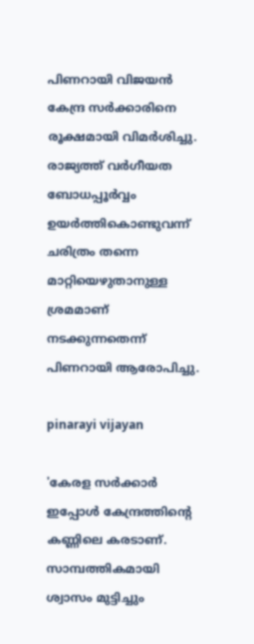പിണറായി വിജയൻ കേന്ദ്ര സർക്കാരിനെ രൂക്ഷമായി വിമർശിച്ചു. രാജ്യത്ത് വര്‍ഗീയത ബോധപ്പൂര്‍വ്വം ഉയര്‍ത്തികൊണ്ടുവന്ന് ചരിത്രം തന്നെ മാറ്റിയെഴുതാനുള്ള ശ്രമമാണ് നടക്കുന്നതെന്ന് പിണറായി ആരോപിച്ചു.

pinarayi vijayan

'കേരള സര്‍ക്കാര്‍ ഇപ്പോള്‍ കേന്ദ്രത്തിന്‍റെ കണ്ണിലെ കരടാണ്. സാമ്പത്തികമായി ശ്വാസം മുട്ടിച്ചും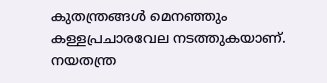കുതന്ത്രങ്ങള്‍ മെനഞ്ഞും കള്ളപ്രചാരവേല നടത്തുകയാണ്. നയതന്ത്ര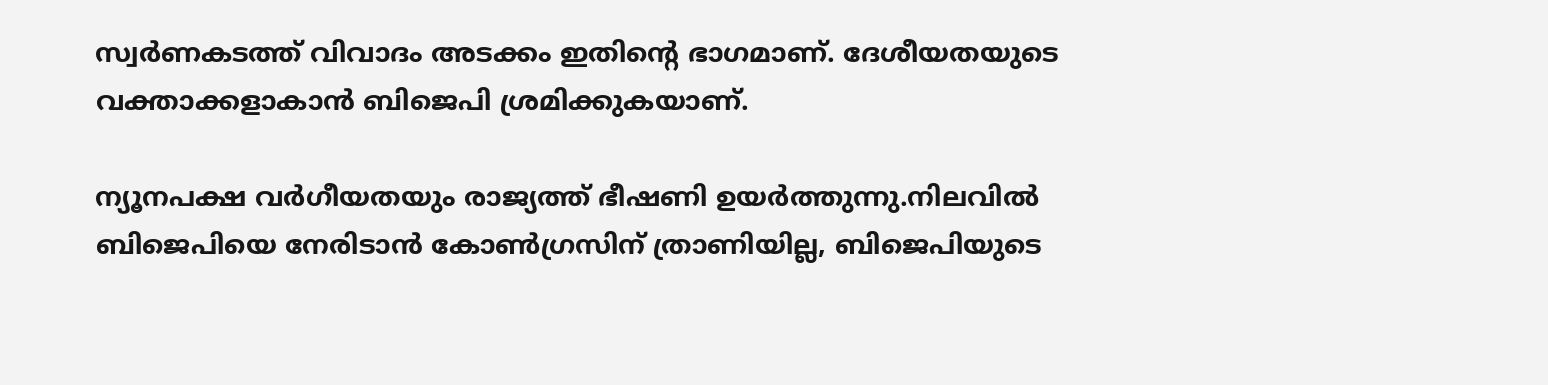സ്വര്‍ണകടത്ത് വിവാദം അടക്കം ഇതിന്‍റെ ഭാഗമാണ്. ദേശീയതയുടെ വക്താക്കളാകാന്‍ ബിജെപി ശ്രമിക്കുകയാണ്.

ന്യൂനപക്ഷ വര്‍ഗീയതയും രാജ്യത്ത് ഭീഷണി ഉയര്‍ത്തുന്നു.നിലവില്‍ ബിജെപിയെ നേരിടാന്‍ കോണ്‍ഗ്രസിന് ത്രാണിയില്ല, ബിജെപിയുടെ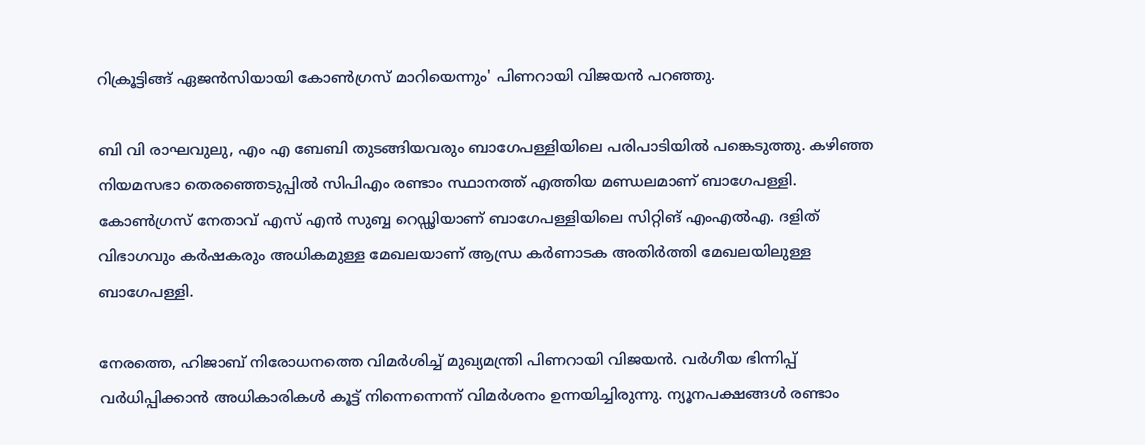റിക്രൂട്ടിങ്ങ് ഏജന്‍സിയായി കോണ്‍ഗ്രസ് മാറിയെന്നും' പിണറായി വിജയന്‍ പറഞ്ഞു.

ബി വി രാഘവുലു, എം എ ബേബി തുടങ്ങിയവരും ബാഗേപള്ളിയിലെ പരിപാടിയില്‍ പങ്കെടുത്തു. കഴിഞ്ഞ നിയമസഭാ തെരഞ്ഞെടുപ്പില്‍ സിപിഎം രണ്ടാം സ്ഥാനത്ത് എത്തിയ മണ്ഡലമാണ് ബാഗേപള്ളി. കോണ്‍ഗ്രസ് നേതാവ് എസ് എന്‍ സുബ്ബ റെഡ്ഢിയാണ് ബാഗേപള്ളിയിലെ സിറ്റിങ് എംഎല്‍എ. ദളിത് വിഭാഗവും കര്‍ഷകരും അധികമുള്ള മേഖലയാണ് ആന്ധ്ര കര്‍ണാടക അതിര്‍ത്തി മേഖലയിലുള്ള ബാഗേപള്ളി.

നേരത്തെ, ഹിജാബ് നിരോധനത്തെ വിമര്‍ശിച്ച് മുഖ്യമന്ത്രി പിണറായി വിജയന്‍. വർഗീയ ഭിന്നിപ്പ് വർധിപ്പിക്കാൻ അധികാരികൾ കൂട്ട് നിന്നെന്നെന്ന് വിമർശനം ഉന്നയിച്ചിരുന്നു. ന്യൂനപക്ഷങ്ങൾ രണ്ടാം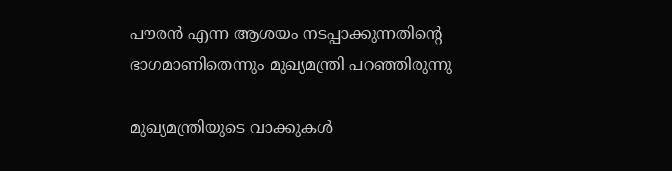പൗരൻ എന്ന ആശയം നടപ്പാക്കുന്നതിന്‍റെ ഭാഗമാണിതെന്നും മുഖ്യമന്ത്രി പറഞ്ഞിരുന്നു

മുഖ്യമന്ത്രിയുടെ വാക്കുകൾ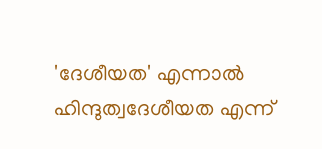'ദേശീയത' എന്നാൽ ഹിന്ദുത്വദേശീയത എന്ന്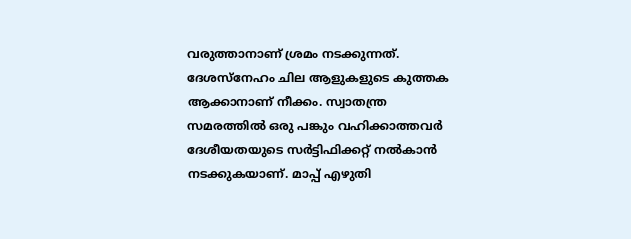വരുത്താനാണ് ശ്രമം നടക്കുന്നത്. ദേശസ്നേഹം ചില ആളുകളുടെ കുത്തക ആക്കാനാണ് നീക്കം. സ്വാതന്ത്ര സമരത്തിൽ ഒരു പങ്കും വഹിക്കാത്തവർ ദേശീയതയുടെ സർട്ടിഫിക്കറ്റ് നൽകാൻ നടക്കുകയാണ്. മാപ്പ് എഴുതി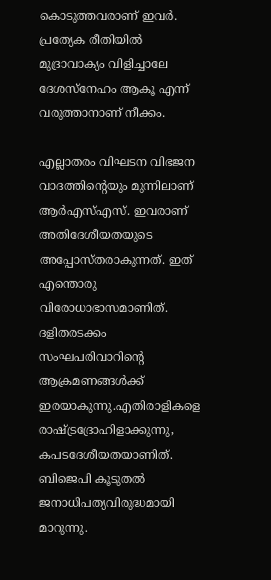കൊടുത്തവരാണ് ഇവർ. പ്രത്യേക രീതിയിൽ മുദ്രാവാക്യം വിളിച്ചാലേ ദേശസ്നേഹം ആകൂ എന്ന് വരുത്താനാണ് നീക്കം.

എല്ലാതരം വിഘടന വിഭജന വാദത്തിന്‍റെയും മുന്നിലാണ് ആർഎസ്എസ്. ഇവരാണ് അതിദേശീയതയുടെ അപ്പോസ്തരാകുന്നത്. ഇത് എന്തൊരു വിരോധാഭാസമാണിത്. ദളിതരടക്കം സംഘപരിവാറിൻ്റെ ആക്രമണങ്ങൾക്ക് ഇരയാകുന്നു.എതിരാളികളെ രാഷ്ട്രദ്രോഹിളാക്കുന്നു, കപടദേശീയതയാണിത്. ബിജെപി കൂടുതൽ ജനാധിപത്യവിരുദ്ധമായി മാറുന്നു.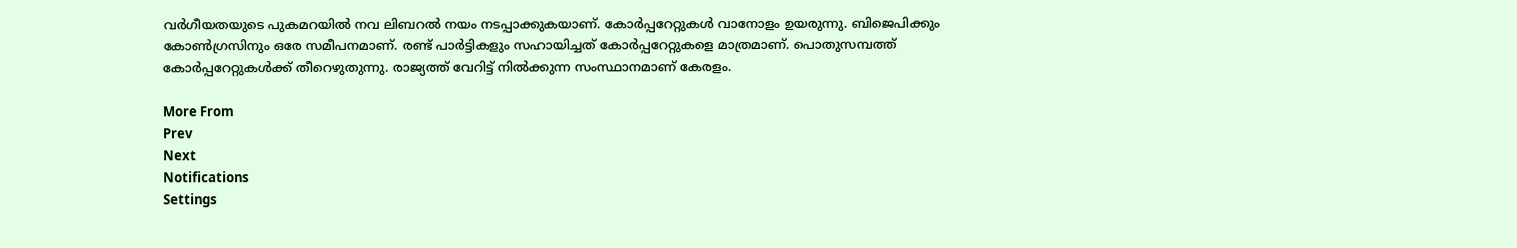വർഗീയതയുടെ പുകമറയിൽ നവ ലിബറൽ നയം നടപ്പാക്കുകയാണ്. കോർപ്പറേറ്റുകൾ വാനോളം ഉയരുന്നു. ബിജെപിക്കും കോൺഗ്രസിനും ഒരേ സമീപനമാണ്. രണ്ട് പാർട്ടികളും സഹായിച്ചത് കോർപ്പറേറ്റുകളെ മാത്രമാണ്. പൊതുസമ്പത്ത് കോർപ്പറേറ്റുകൾക്ക് തീറെഴുതുന്നു. രാജ്യത്ത് വേറിട്ട് നിൽക്കുന്ന സംസ്ഥാനമാണ് കേരളം.

More From
Prev
Next
Notifications
Settings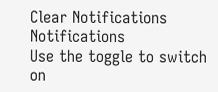Clear Notifications
Notifications
Use the toggle to switch on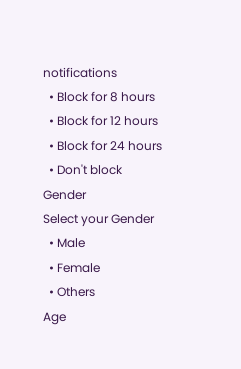notifications
  • Block for 8 hours
  • Block for 12 hours
  • Block for 24 hours
  • Don't block
Gender
Select your Gender
  • Male
  • Female
  • Others
Age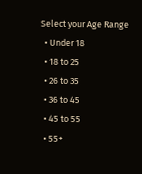Select your Age Range
  • Under 18
  • 18 to 25
  • 26 to 35
  • 36 to 45
  • 45 to 55
  • 55+